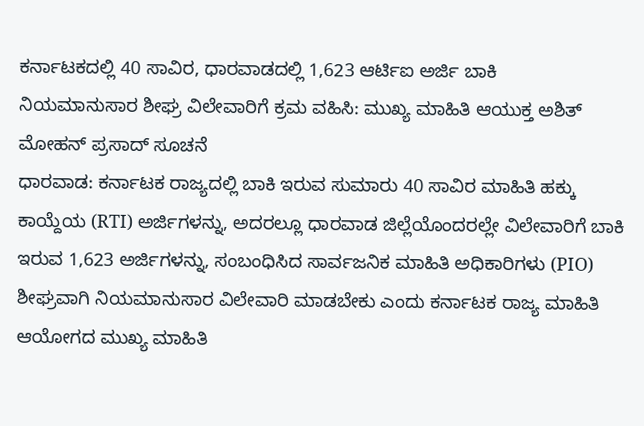ಕರ್ನಾಟಕದಲ್ಲಿ 40 ಸಾವಿರ, ಧಾರವಾಡದಲ್ಲಿ 1,623 ಆರ್ಟಿಐ ಅರ್ಜಿ ಬಾಕಿ
ನಿಯಮಾನುಸಾರ ಶೀಘ್ರ ವಿಲೇವಾರಿಗೆ ಕ್ರಮ ವಹಿಸಿ: ಮುಖ್ಯ ಮಾಹಿತಿ ಆಯುಕ್ತ ಅಶಿತ್ ಮೋಹನ್ ಪ್ರಸಾದ್ ಸೂಚನೆ
ಧಾರವಾಡ: ಕರ್ನಾಟಕ ರಾಜ್ಯದಲ್ಲಿ ಬಾಕಿ ಇರುವ ಸುಮಾರು 40 ಸಾವಿರ ಮಾಹಿತಿ ಹಕ್ಕು ಕಾಯ್ದೆಯ (RTI) ಅರ್ಜಿಗಳನ್ನು, ಅದರಲ್ಲೂ ಧಾರವಾಡ ಜಿಲ್ಲೆಯೊಂದರಲ್ಲೇ ವಿಲೇವಾರಿಗೆ ಬಾಕಿ ಇರುವ 1,623 ಅರ್ಜಿಗಳನ್ನು, ಸಂಬಂಧಿಸಿದ ಸಾರ್ವಜನಿಕ ಮಾಹಿತಿ ಅಧಿಕಾರಿಗಳು (PIO) ಶೀಘ್ರವಾಗಿ ನಿಯಮಾನುಸಾರ ವಿಲೇವಾರಿ ಮಾಡಬೇಕು ಎಂದು ಕರ್ನಾಟಕ ರಾಜ್ಯ ಮಾಹಿತಿ ಆಯೋಗದ ಮುಖ್ಯ ಮಾಹಿತಿ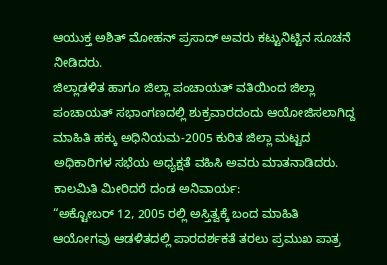ಆಯುಕ್ತ ಅಶಿತ್ ಮೋಹನ್ ಪ್ರಸಾದ್ ಅವರು ಕಟ್ಟುನಿಟ್ಟಿನ ಸೂಚನೆ ನೀಡಿದರು.
ಜಿಲ್ಲಾಡಳಿತ ಹಾಗೂ ಜಿಲ್ಲಾ ಪಂಚಾಯತ್ ವತಿಯಿಂದ ಜಿಲ್ಲಾ ಪಂಚಾಯತ್ ಸಭಾಂಗಣದಲ್ಲಿ ಶುಕ್ರವಾರದಂದು ಆಯೋಜಿಸಲಾಗಿದ್ದ ಮಾಹಿತಿ ಹಕ್ಕು ಅಧಿನಿಯಮ-2005 ಕುರಿತ ಜಿಲ್ಲಾ ಮಟ್ಟದ ಅಧಿಕಾರಿಗಳ ಸಭೆಯ ಅಧ್ಯಕ್ಷತೆ ವಹಿಸಿ ಅವರು ಮಾತನಾಡಿದರು.
ಕಾಲಮಿತಿ ಮೀರಿದರೆ ದಂಡ ಅನಿವಾರ್ಯ:
“ಅಕ್ಟೋಬರ್ 12, 2005 ರಲ್ಲಿ ಅಸ್ತಿತ್ವಕ್ಕೆ ಬಂದ ಮಾಹಿತಿ ಆಯೋಗವು ಆಡಳಿತದಲ್ಲಿ ಪಾರದರ್ಶಕತೆ ತರಲು ಪ್ರಮುಖ ಪಾತ್ರ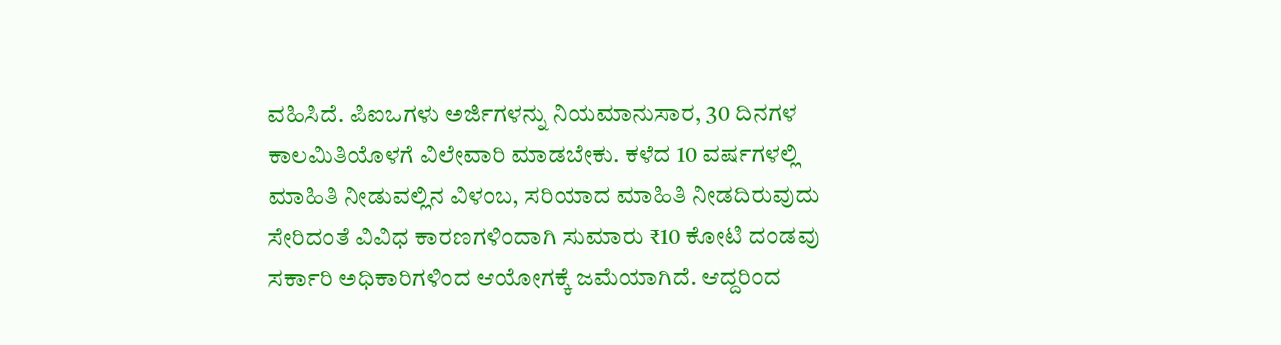ವಹಿಸಿದೆ. ಪಿಐಒಗಳು ಅರ್ಜಿಗಳನ್ನು ನಿಯಮಾನುಸಾರ, 30 ದಿನಗಳ ಕಾಲಮಿತಿಯೊಳಗೆ ವಿಲೇವಾರಿ ಮಾಡಬೇಕು. ಕಳೆದ 10 ವರ್ಷಗಳಲ್ಲಿ ಮಾಹಿತಿ ನೀಡುವಲ್ಲಿನ ವಿಳಂಬ, ಸರಿಯಾದ ಮಾಹಿತಿ ನೀಡದಿರುವುದು ಸೇರಿದಂತೆ ವಿವಿಧ ಕಾರಣಗಳಿಂದಾಗಿ ಸುಮಾರು ₹10 ಕೋಟಿ ದಂಡವು ಸರ್ಕಾರಿ ಅಧಿಕಾರಿಗಳಿಂದ ಆಯೋಗಕ್ಕೆ ಜಮೆಯಾಗಿದೆ. ಆದ್ದರಿಂದ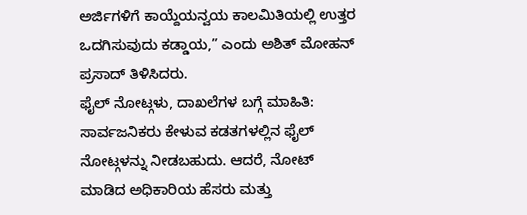ಅರ್ಜಿಗಳಿಗೆ ಕಾಯ್ದೆಯನ್ವಯ ಕಾಲಮಿತಿಯಲ್ಲಿ ಉತ್ತರ ಒದಗಿಸುವುದು ಕಡ್ಡಾಯ,” ಎಂದು ಅಶಿತ್ ಮೋಹನ್ ಪ್ರಸಾದ್ ತಿಳಿಸಿದರು.
ಫೈಲ್ ನೋಟ್ಗಳು, ದಾಖಲೆಗಳ ಬಗ್ಗೆ ಮಾಹಿತಿ:
ಸಾರ್ವಜನಿಕರು ಕೇಳುವ ಕಡತಗಳಲ್ಲಿನ ಫೈಲ್ ನೋಟ್ಗಳನ್ನು ನೀಡಬಹುದು. ಆದರೆ, ನೋಟ್ ಮಾಡಿದ ಅಧಿಕಾರಿಯ ಹೆಸರು ಮತ್ತು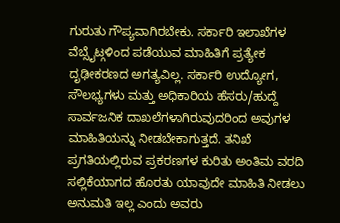ಗುರುತು ಗೌಪ್ಯವಾಗಿರಬೇಕು. ಸರ್ಕಾರಿ ಇಲಾಖೆಗಳ ವೆಬ್ಸೈಟ್ಗಳಿಂದ ಪಡೆಯುವ ಮಾಹಿತಿಗೆ ಪ್ರತ್ಯೇಕ ದೃಢೀಕರಣದ ಅಗತ್ಯವಿಲ್ಲ. ಸರ್ಕಾರಿ ಉದ್ಯೋಗ, ಸೌಲಭ್ಯಗಳು ಮತ್ತು ಅಧಿಕಾರಿಯ ಹೆಸರು/ಹುದ್ದೆ ಸಾರ್ವಜನಿಕ ದಾಖಲೆಗಳಾಗಿರುವುದರಿಂದ ಅವುಗಳ ಮಾಹಿತಿಯನ್ನು ನೀಡಬೇಕಾಗುತ್ತದೆ. ತನಿಖೆ ಪ್ರಗತಿಯಲ್ಲಿರುವ ಪ್ರಕರಣಗಳ ಕುರಿತು ಅಂತಿಮ ವರದಿ ಸಲ್ಲಿಕೆಯಾಗದ ಹೊರತು ಯಾವುದೇ ಮಾಹಿತಿ ನೀಡಲು ಅನುಮತಿ ಇಲ್ಲ ಎಂದು ಅವರು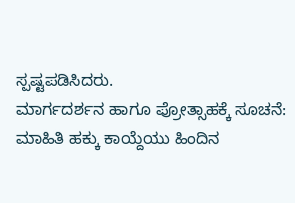ಸ್ಪಷ್ಟಪಡಿಸಿದರು.
ಮಾರ್ಗದರ್ಶನ ಹಾಗೂ ಪ್ರೋತ್ಸಾಹಕ್ಕೆ ಸೂಚನೆ:
ಮಾಹಿತಿ ಹಕ್ಕು ಕಾಯ್ದೆಯು ಹಿಂದಿನ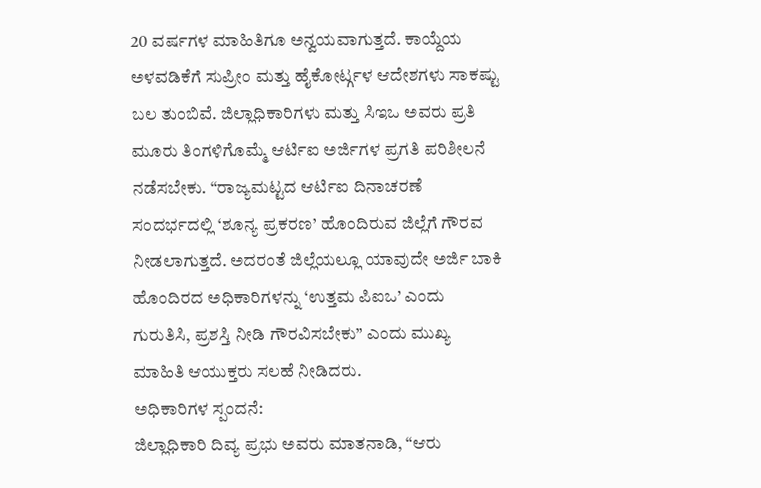20 ವರ್ಷಗಳ ಮಾಹಿತಿಗೂ ಅನ್ವಯವಾಗುತ್ತದೆ. ಕಾಯ್ದೆಯ ಅಳವಡಿಕೆಗೆ ಸುಪ್ರೀಂ ಮತ್ತು ಹೈಕೋರ್ಟ್ಗಳ ಆದೇಶಗಳು ಸಾಕಷ್ಟು ಬಲ ತುಂಬಿವೆ. ಜಿಲ್ಲಾಧಿಕಾರಿಗಳು ಮತ್ತು ಸಿಇಒ ಅವರು ಪ್ರತಿ ಮೂರು ತಿಂಗಳಿಗೊಮ್ಮೆ ಆರ್ಟಿಐ ಅರ್ಜಿಗಳ ಪ್ರಗತಿ ಪರಿಶೀಲನೆ ನಡೆಸಬೇಕು. “ರಾಜ್ಯಮಟ್ಟದ ಆರ್ಟಿಐ ದಿನಾಚರಣೆ ಸಂದರ್ಭದಲ್ಲಿ ‘ಶೂನ್ಯ ಪ್ರಕರಣ’ ಹೊಂದಿರುವ ಜಿಲ್ಲೆಗೆ ಗೌರವ ನೀಡಲಾಗುತ್ತದೆ. ಅದರಂತೆ ಜಿಲ್ಲೆಯಲ್ಲೂ ಯಾವುದೇ ಅರ್ಜಿ ಬಾಕಿ ಹೊಂದಿರದ ಅಧಿಕಾರಿಗಳನ್ನು ‘ಉತ್ತಮ ಪಿಐಒ’ ಎಂದು ಗುರುತಿಸಿ, ಪ್ರಶಸ್ತಿ ನೀಡಿ ಗೌರವಿಸಬೇಕು” ಎಂದು ಮುಖ್ಯ ಮಾಹಿತಿ ಆಯುಕ್ತರು ಸಲಹೆ ನೀಡಿದರು.
ಅಧಿಕಾರಿಗಳ ಸ್ಪಂದನೆ:
ಜಿಲ್ಲಾಧಿಕಾರಿ ದಿವ್ಯ ಪ್ರಭು ಅವರು ಮಾತನಾಡಿ, “ಆರು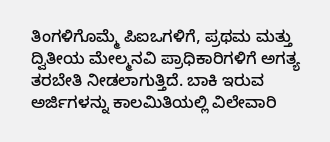ತಿಂಗಳಿಗೊಮ್ಮೆ ಪಿಐಒಗಳಿಗೆ, ಪ್ರಥಮ ಮತ್ತು ದ್ವಿತೀಯ ಮೇಲ್ಮನವಿ ಪ್ರಾಧಿಕಾರಿಗಳಿಗೆ ಅಗತ್ಯ ತರಬೇತಿ ನೀಡಲಾಗುತ್ತಿದೆ. ಬಾಕಿ ಇರುವ ಅರ್ಜಿಗಳನ್ನು ಕಾಲಮಿತಿಯಲ್ಲಿ ವಿಲೇವಾರಿ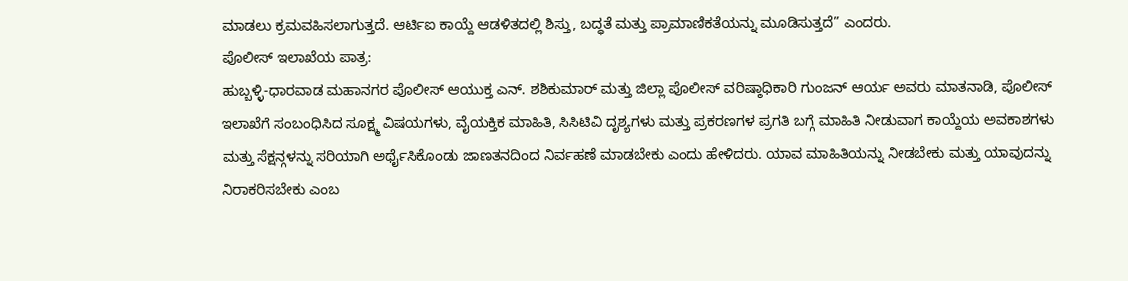ಮಾಡಲು ಕ್ರಮವಹಿಸಲಾಗುತ್ತದೆ. ಆರ್ಟಿಐ ಕಾಯ್ದೆ ಆಡಳಿತದಲ್ಲಿ ಶಿಸ್ತು, ಬದ್ಧತೆ ಮತ್ತು ಪ್ರಾಮಾಣಿಕತೆಯನ್ನು ಮೂಡಿಸುತ್ತದೆ” ಎಂದರು.
ಪೊಲೀಸ್ ಇಲಾಖೆಯ ಪಾತ್ರ:
ಹುಬ್ಬಳ್ಳಿ-ಧಾರವಾಡ ಮಹಾನಗರ ಪೊಲೀಸ್ ಆಯುಕ್ತ ಎನ್. ಶಶಿಕುಮಾರ್ ಮತ್ತು ಜಿಲ್ಲಾ ಪೊಲೀಸ್ ವರಿಷ್ಠಾಧಿಕಾರಿ ಗುಂಜನ್ ಆರ್ಯ ಅವರು ಮಾತನಾಡಿ, ಪೊಲೀಸ್ ಇಲಾಖೆಗೆ ಸಂಬಂಧಿಸಿದ ಸೂಕ್ಷ್ಮ ವಿಷಯಗಳು, ವೈಯಕ್ತಿಕ ಮಾಹಿತಿ, ಸಿಸಿಟಿವಿ ದೃಶ್ಯಗಳು ಮತ್ತು ಪ್ರಕರಣಗಳ ಪ್ರಗತಿ ಬಗ್ಗೆ ಮಾಹಿತಿ ನೀಡುವಾಗ ಕಾಯ್ದೆಯ ಅವಕಾಶಗಳು ಮತ್ತು ಸೆಕ್ಷನ್ಗಳನ್ನು ಸರಿಯಾಗಿ ಅರ್ಥೈಸಿಕೊಂಡು ಜಾಣತನದಿಂದ ನಿರ್ವಹಣೆ ಮಾಡಬೇಕು ಎಂದು ಹೇಳಿದರು. ಯಾವ ಮಾಹಿತಿಯನ್ನು ನೀಡಬೇಕು ಮತ್ತು ಯಾವುದನ್ನು ನಿರಾಕರಿಸಬೇಕು ಎಂಬ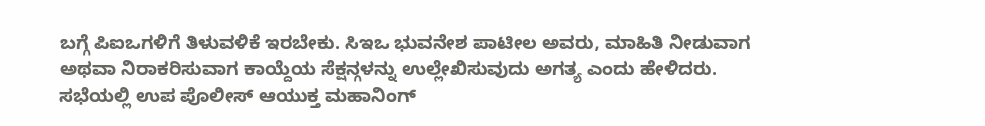ಬಗ್ಗೆ ಪಿಐಒಗಳಿಗೆ ತಿಳುವಳಿಕೆ ಇರಬೇಕು. ಸಿಇಒ ಭುವನೇಶ ಪಾಟೀಲ ಅವರು, ಮಾಹಿತಿ ನೀಡುವಾಗ ಅಥವಾ ನಿರಾಕರಿಸುವಾಗ ಕಾಯ್ದೆಯ ಸೆಕ್ಷನ್ಗಳನ್ನು ಉಲ್ಲೇಖಿಸುವುದು ಅಗತ್ಯ ಎಂದು ಹೇಳಿದರು.
ಸಭೆಯಲ್ಲಿ ಉಪ ಪೊಲೀಸ್ ಆಯುಕ್ತ ಮಹಾನಿಂಗ್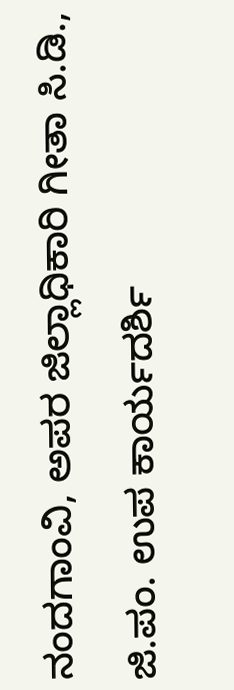ನಂದಗಾಂವಿ, ಅಪರ ಜಿಲ್ಲಾಧಿಕಾರಿ ಗೀತಾ ಸಿ.ಡಿ., ಜಿ.ಪಂ. ಉಪ ಕಾರ್ಯದರ್ಶಿ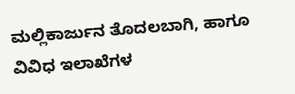ಮಲ್ಲಿಕಾರ್ಜುನ ತೊದಲಬಾಗಿ, ಹಾಗೂ ವಿವಿಧ ಇಲಾಖೆಗಳ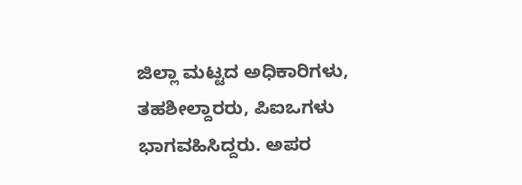ಜಿಲ್ಲಾ ಮಟ್ಟದ ಅಧಿಕಾರಿಗಳು, ತಹಶೀಲ್ದಾರರು, ಪಿಐಒಗಳು ಭಾಗವಹಿಸಿದ್ದರು. ಅಪರ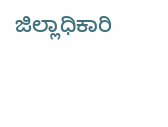ಜಿಲ್ಲಾಧಿಕಾರಿ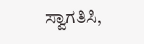ಸ್ವಾಗತಿಸಿ,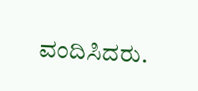ವಂದಿಸಿದರು.